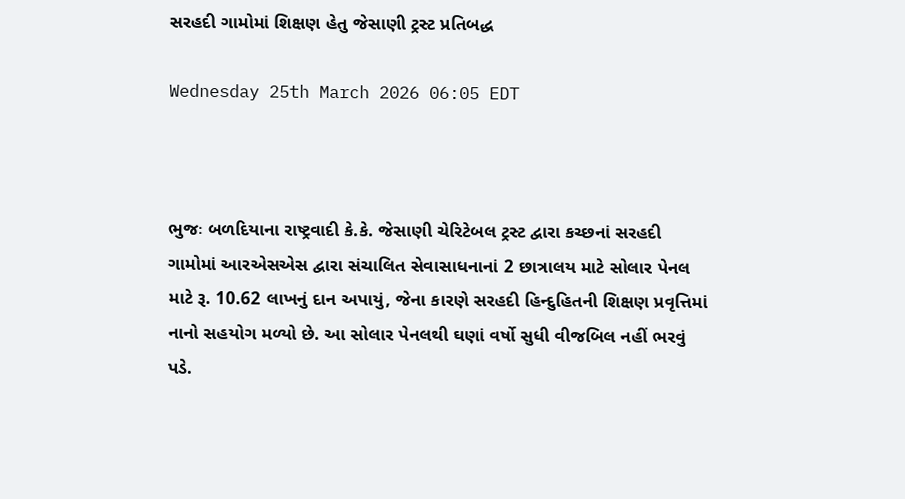સરહદી ગામોમાં શિક્ષણ હેતુ જેસાણી ટ્રસ્ટ પ્રતિબદ્ધ

Wednesday 25th March 2026 06:05 EDT



ભુજઃ બળદિયાના રાષ્ટ્રવાદી કે.કે. જેસાણી ચેરિટેબલ ટ્રસ્ટ દ્વારા કચ્છનાં સરહદી ગામોમાં આરએસએસ દ્વારા સંચાલિત સેવાસાધનાનાં 2 છાત્રાલય માટે સોલાર પેનલ માટે રૂ. 10.62 લાખનું દાન અપાયું, જેના કારણે સરહદી હિન્દુહિતની શિક્ષણ પ્રવૃત્તિમાં નાનો સહયોગ મળ્યો છે. આ સોલાર પેનલથી ઘણાં વર્ષો સુધી વીજબિલ નહીં ભરવું પડે.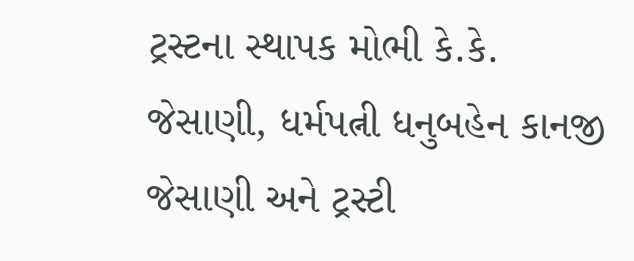ટ્રસ્ટના સ્થાપક મોભી કે.કે. જેસાણી, ધર્મપત્ની ધનુબહેન કાનજી જેસાણી અને ટ્રસ્ટી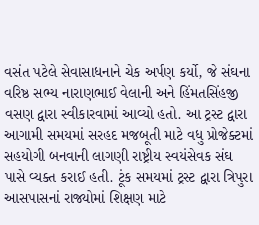વસંત પટેલે સેવાસાધનાને ચેક અર્પણ કર્યો, જે સંઘના વરિષ્ઠ સભ્ય નારાણભાઈ વેલાની અને હિંમતસિંહજી વસણ દ્વારા સ્વીકારવામાં આવ્યો હતો. આ ટ્રસ્ટ દ્વારા આગામી સમયમાં સરહદ મજબૂતી માટે વધુ પ્રોજેક્ટમાં સહયોગી બનવાની લાગણી રાષ્ટ્રીય સ્વયંસેવક સંઘ પાસે વ્યક્ત કરાઈ હતી. ટૂંક સમયમાં ટ્રસ્ટ દ્વારા ત્રિપુરા આસપાસનાં રાજ્યોમાં શિક્ષણ માટે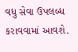વધુ સેવા ઉપલબ્ધ કરાવવામાં આવશે.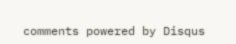comments powered by Disqus